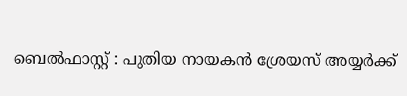ബെൽഫാസ്റ്റ് : പുതിയ നായകൻ ശ്രേയസ് അയ്യർക്ക്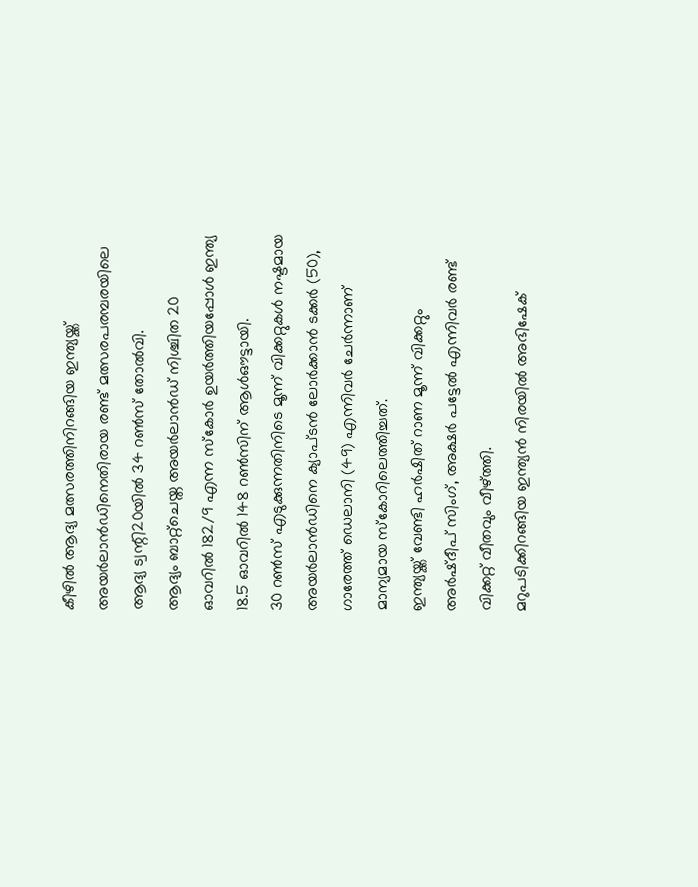കീഴിൽ ആദ്യ മത്സരത്തിനിറങ്ങിയ ഇന്ത്യയ്ക്ക് അയർലാൻഡിനെതിരായ രണ്ട് മത്സരപരമ്പരയിലെ ആദ്യ ട്വന്റി20യിൽ 34 റൺസ് തോൽവി.
ആദ്യം ബാറ്റ്ചെയ്ത അയർലാൻഡ് നിശ്ചിത 20 ഓവറിൽ 182/9 എന്ന സ്കോർ ഉയർത്തിയപ്പോൾ ഇന്ത്യ 18.5 ഓവറിൽ 148 റൺസിന് ആൾഔട്ടായി.
30 റൺസ് എടുക്കുന്നതിനിടെ മൂന്ന് വിക്കറ്റുകൾ നഷ്ടമായ അയർലാൻഡിനെ ക്യാപ്ടൻ ലോർക്കാൻ ടക്കർ (50), ഗാരേത്ത് ഡെലാനി (49) എന്നിവർ ചേർന്നാണ് മാന്യമായ സ്കോറിലെത്തിച്ചത്.
ഇന്ത്യയ്ക്ക് വേണ്ടി ഹർഷിത് റാണ മൂന്ന് വിക്കറ്റും അർഷ്ദീപ് സിംഗ്, അക്ഷർ പട്ടേൽ എന്നിവർ രണ്ട് വിക്കറ്റ് വീതവും വീഴ്ത്തി.
മറുപടിക്കിറങ്ങിയ ഇന്ത്യൻ നിരയിൽ അഭിഷേക്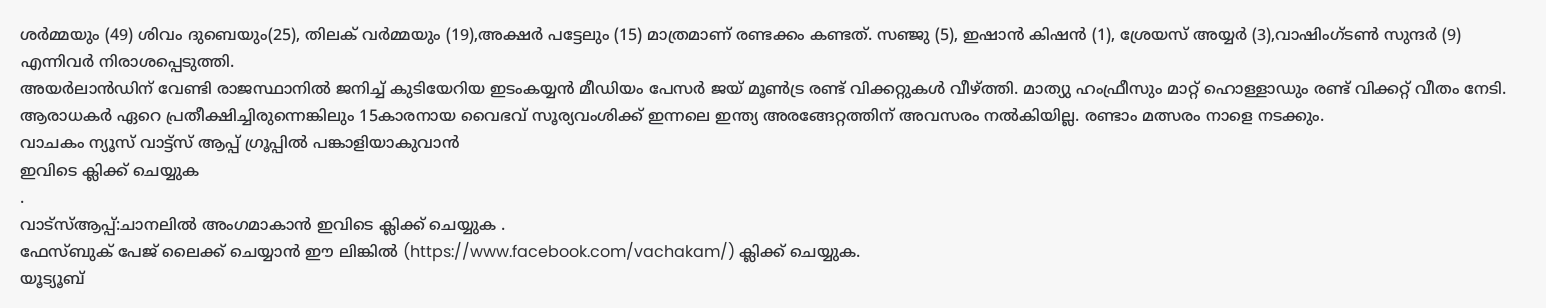ശർമ്മയും (49) ശിവം ദുബെയും(25), തിലക് വർമ്മയും (19),അക്ഷർ പട്ടേലും (15) മാത്രമാണ് രണ്ടക്കം കണ്ടത്. സഞ്ജു (5), ഇഷാൻ കിഷൻ (1), ശ്രേയസ് അയ്യർ (3),വാഷിംഗ്ടൺ സുന്ദർ (9) എന്നിവർ നിരാശപ്പെടുത്തി.
അയർലാൻഡിന് വേണ്ടി രാജസ്ഥാനിൽ ജനിച്ച് കുടിയേറിയ ഇടംകയ്യൻ മീഡിയം പേസർ ജയ് മൂൺട്ര രണ്ട് വിക്കറ്റുകൾ വീഴ്ത്തി. മാത്യു ഹംഫ്രീസും മാറ്റ് ഹൊള്ളാഡും രണ്ട് വിക്കറ്റ് വീതം നേടി.
ആരാധകർ ഏറെ പ്രതീക്ഷിച്ചിരുന്നെങ്കിലും 15കാരനായ വൈഭവ് സൂര്യവംശിക്ക് ഇന്നലെ ഇന്ത്യ അരങ്ങേറ്റത്തിന് അവസരം നൽകിയില്ല. രണ്ടാം മത്സരം നാളെ നടക്കും.
വാചകം ന്യൂസ് വാട്ട്സ് ആപ്പ് ഗ്രൂപ്പിൽ പങ്കാളിയാകുവാൻ
ഇവിടെ ക്ലിക്ക് ചെയ്യുക
.
വാട്സ്ആപ്പ്:ചാനലിൽ അംഗമാകാൻ ഇവിടെ ക്ലിക്ക് ചെയ്യുക .
ഫേസ്ബുക് പേജ് ലൈക്ക് ചെയ്യാൻ ഈ ലിങ്കിൽ (https://www.facebook.com/vachakam/) ക്ലിക്ക് ചെയ്യുക.
യൂട്യൂബ്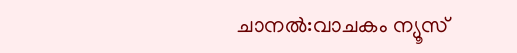ചാനൽ:വാചകം ന്യൂസ്